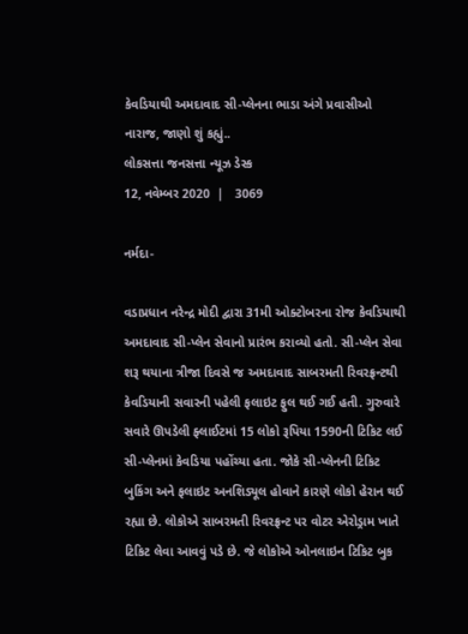કેવડિયાથી અમદાવાદ સી-પ્લેનના ભાડા અંગે પ્રવાસીઓ નારાજ, જાણો શું કહ્યું..
લોકસત્તા જનસત્તા ન્યૂઝ ડેસ્ક
12, નવેમ્બર 2020  |   3069

નર્મદા-

વડાપ્રધાન નરેન્દ્ર મોદી દ્વારા 31મી ઓક્ટોબરના રોજ કેવડિયાથી અમદાવાદ સી-પ્લેન સેવાનો પ્રારંભ કરાવ્યો હતો. સી-પ્લેન સેવા શરૂ થયાના ત્રીજા દિવસે જ અમદાવાદ સાબરમતી રિવરફ્રન્ટથી કેવડિયાની સવારની પહેલી ફલાઇટ ફુલ થઈ ગઈ હતી. ગુરુવારે સવારે ઊપડેલી ફ્લાઈટમાં 15 લોકો રૂપિયા 1590ની ટિકિટ લઈ સી-પ્લેનમાં કેવડિયા પહોંચ્યા હતા. જોકે સી-પ્લેનની ટિકિટ બુકિંગ અને ફલાઇટ અનશિડ્યૂલ હોવાને કારણે લોકો હેરાન થઈ રહ્યા છે. લોકોએ સાબરમતી રિવરફ્રન્ટ પર વોટર એરોડ્રામ ખાતે ટિકિટ લેવા આવવું પડે છે. જે લોકોએ ઓનલાઇન ટિકિટ બુક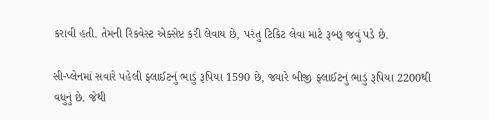કરાવી હતી. તેમની રિકવેસ્ટ એક્સેપ્ટ કરી લેવાય છે, પરંતુ ટિકિટ લેવા માટે રૂબરૂ જવું પડે છે.

સી-પ્લેનમાં સવારે પહેલી ફ્લાઈટનું ભાડું રૂપિયા 1590 છે, જ્યારે બીજી ફ્લાઈટનું ભાડું રૂપિયા 2200થી વધુનું છે. જેથી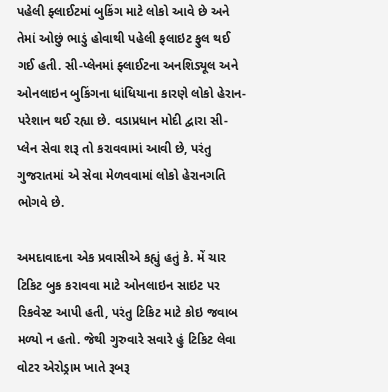પહેલી ફ્લાઈટમાં બુકિંગ માટે લોકો આવે છે અને તેમાં ઓછું ભાડું હોવાથી પહેલી ફલાઇટ ફુલ થઈ ગઈ હતી. સી-પ્લેનમાં ફ્લાઈટના અનશિડ્યૂલ અને ઓનલાઇન બુકિંગના ધાંધિયાના કારણે લોકો હેરાન-પરેશાન થઈ રહ્યા છે. વડાપ્રધાન મોદી દ્વારા સી-પ્લેન સેવા શરૂ તો કરાવવામાં આવી છે, પરંતુ ગુજરાતમાં એ સેવા મેળવવામાં લોકો હેરાનગતિ ભોગવે છે.

અમદાવાદના એક પ્રવાસીએ કહ્યું હતું કે. મેં ચાર ટિકિટ બુક કરાવવા માટે ઓનલાઇન સાઇટ પર રિકવેસ્ટ આપી હતી, પરંતુ ટિકિટ માટે કોઇ જવાબ મળ્યો ન હતો. જેથી ગુરુવારે સવારે હું ટિકિટ લેવા વોટર એરોડ્રામ ખાતે રૂબરૂ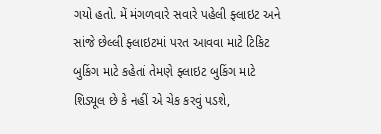ગયો હતો. મેં મંગળવારે સવારે પહેલી ફ્લાઇટ અને સાંજે છેલ્લી ફ્લાઇટમાં પરત આવવા માટે ટિકિટ બુકિંગ માટે કહેતાં તેમણે ફ્લાઇટ બુકિંગ માટે શિડ્યૂલ છે કે નહીં એ ચેક કરવું પડશે,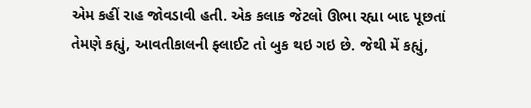એમ કહીં રાહ જોવડાવી હતી. એક કલાક જેટલો ઊભા રહ્યા બાદ પૂછતાં તેમણે કહ્યું, આવતીકાલની ફ્લાઈટ તો બુક થઇ ગઇ છે. જેથી મેં કહ્યું,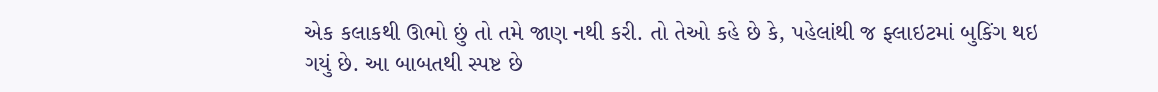એક કલાકથી ઊભો છું તો તમે જાણ નથી કરી. તો તેઓ કહે છે કે, પહેલાંથી જ ફ્લાઇટમાં બુકિંગ થઇ ગયું છે. આ બાબતથી સ્પષ્ટ છે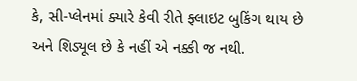કે, સી-પ્લેનમાં ક્યારે કેવી રીતે ફ્લાઇટ બુકિંગ થાય છે અને શિડ્યૂલ છે કે નહીં એ નક્કી જ નથી.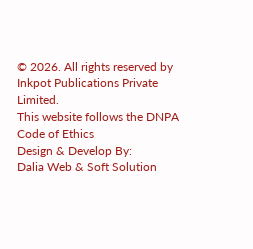© 2026. All rights reserved by Inkpot Publications Private Limited.
This website follows the DNPA Code of Ethics
Design & Develop By:
Dalia Web & Soft Solution